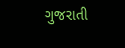ગુજરાતી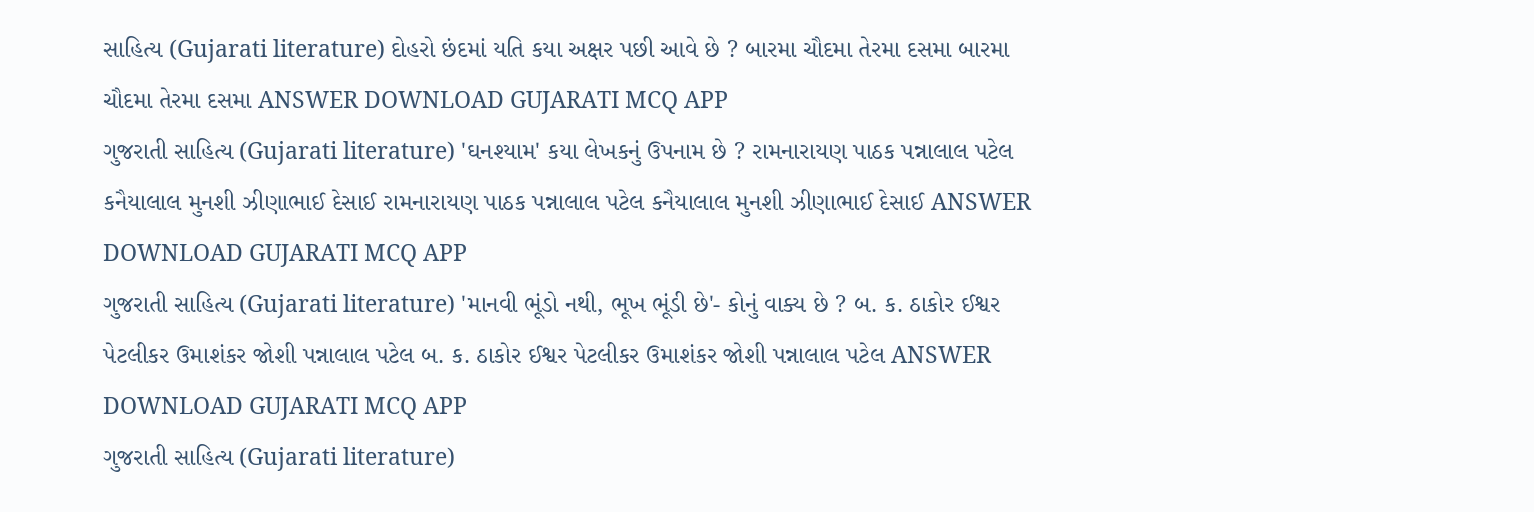સાહિત્ય (Gujarati literature) દોહરો છંદમાં યતિ કયા અક્ષર પછી આવે છે ? બારમા ચૌદમા તેરમા દસમા બારમા ચૌદમા તેરમા દસમા ANSWER DOWNLOAD GUJARATI MCQ APP
ગુજરાતી સાહિત્ય (Gujarati literature) 'ઘનશ્યામ' કયા લેખકનું ઉપનામ છે ? રામનારાયણ પાઠક પન્નાલાલ પટેલ કનૈયાલાલ મુનશી ઝીણાભાઈ દેસાઈ રામનારાયણ પાઠક પન્નાલાલ પટેલ કનૈયાલાલ મુનશી ઝીણાભાઈ દેસાઈ ANSWER DOWNLOAD GUJARATI MCQ APP
ગુજરાતી સાહિત્ય (Gujarati literature) 'માનવી ભૂંડો નથી, ભૂખ ભૂંડી છે'- કોનું વાક્ય છે ? બ. ક. ઠાકોર ઈશ્વર પેટલીકર ઉમાશંકર જોશી પન્નાલાલ પટેલ બ. ક. ઠાકોર ઈશ્વર પેટલીકર ઉમાશંકર જોશી પન્નાલાલ પટેલ ANSWER DOWNLOAD GUJARATI MCQ APP
ગુજરાતી સાહિત્ય (Gujarati literature)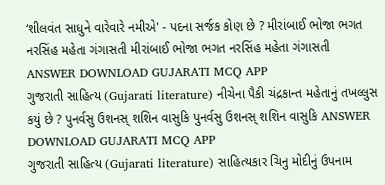‘શીલવંત સાધુને વારેવારે નમીએ' - પદના સર્જક કોણ છે ? મીરાંબાઈ ભોજા ભગત નરસિંહ મહેતા ગંગાસતી મીરાંબાઈ ભોજા ભગત નરસિંહ મહેતા ગંગાસતી ANSWER DOWNLOAD GUJARATI MCQ APP
ગુજરાતી સાહિત્ય (Gujarati literature) નીચેના પૈકી ચંદ્રકાન્ત મહેતાનું તખલ્લુસ કયું છે ? પુનર્વસુ ઉશનસ્ શશિન વાસુકિ પુનર્વસુ ઉશનસ્ શશિન વાસુકિ ANSWER DOWNLOAD GUJARATI MCQ APP
ગુજરાતી સાહિત્ય (Gujarati literature) સાહિત્યકાર ચિનુ મોદીનું ઉપનામ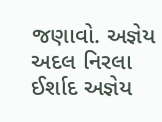જણાવો. અજ્ઞેય અદલ નિરલા ઈર્શાદ અજ્ઞેય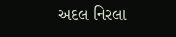અદલ નિરલા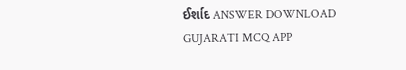ઈર્શાદ ANSWER DOWNLOAD GUJARATI MCQ APP